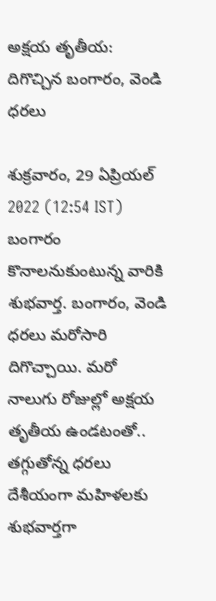అక్షయ తృతీయ: దిగొచ్చిన బంగారం, వెండి ధరలు

శుక్రవారం, 29 ఏప్రియల్ 2022 (12:54 IST)
బంగారం కొనాలనుకుంటున్న వారికి శుభవార్త. బంగారం, వెండి ధరలు మరోసారి దిగొచ్చాయి. మరో నాలుగు రోజుల్లో అక్షయ తృతీయ ఉండటంతో.. తగ్గుతోన్న ధరలు దేశీయంగా మహిళలకు శుభవార్తగా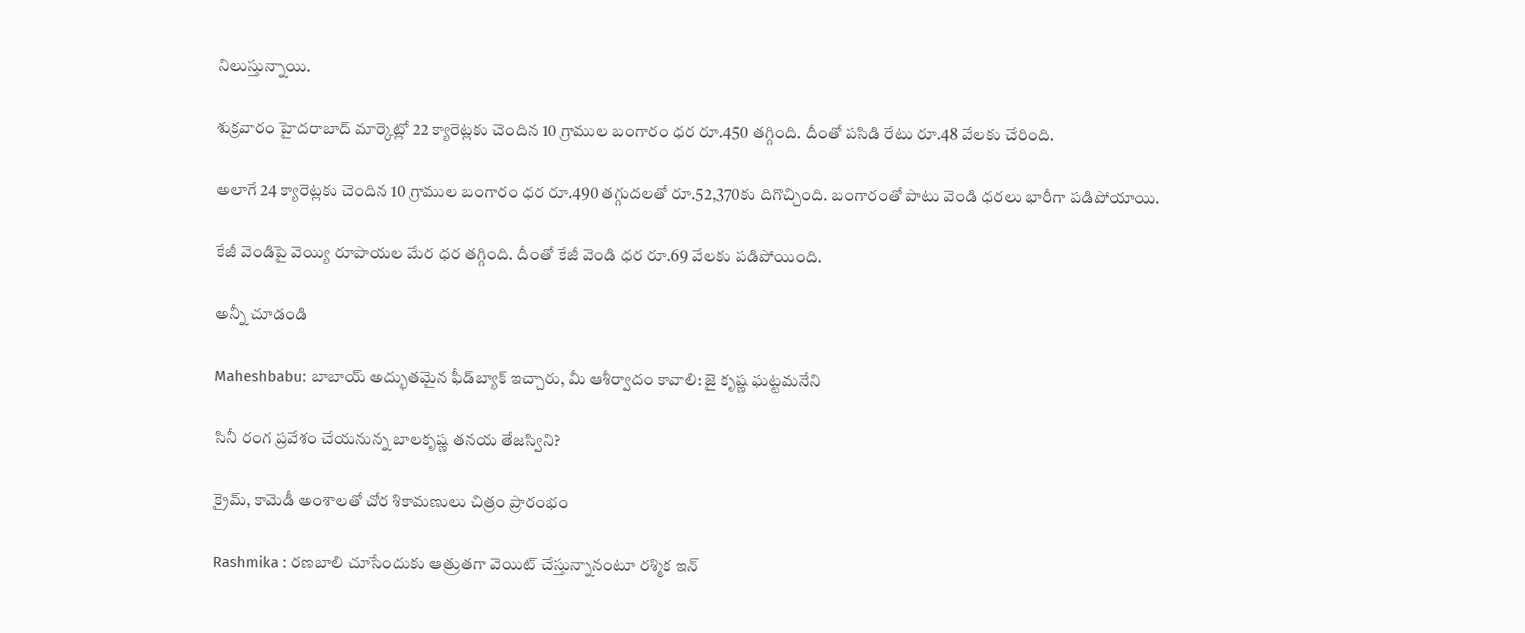నిలుస్తున్నాయి.

శుక్రవారం హైదరాబాద్ మార్కెట్లో 22 క్యారెట్లకు చెందిన 10 గ్రాముల బంగారం ధర రూ.450 తగ్గింది. దీంతో పసిడి రేటు రూ.48 వేలకు చేరింది.

అలాగే 24 క్యారెట్లకు చెందిన 10 గ్రాముల బంగారం ధర రూ.490 తగ్గుదలతో రూ.52,370కు దిగొచ్చింది. బంగారంతో పాటు వెండి ధరలు భారీగా పడిపోయాయి.

కేజీ వెండిపై వెయ్యి రూపాయల మేర ధర తగ్గింది. దీంతో కేజీ వెండి ధర రూ.69 వేలకు పడిపోయింది.

అన్నీ చూడండి

Maheshbabu: బాబాయ్ అద్భుతమైన ఫీడ్‌బ్యాక్ ఇచ్చారు, మీ ఆశీర్వాదం కావాలి: జై కృష్ణ ఘట్టమనేని

సినీ రంగ ప్రవేశం చేయనున్న బాలకృష్ణ తనయ తేజస్విని?

క్రైమ్, కామెడీ అంశాలతో చోర శికామణులు చిత్రం ప్రారంభం

Rashmika : రణబాలి చూసేందుకు ఆత్రుతగా వెయిట్ చేస్తున్నానంటూ రశ్మిక ఇన్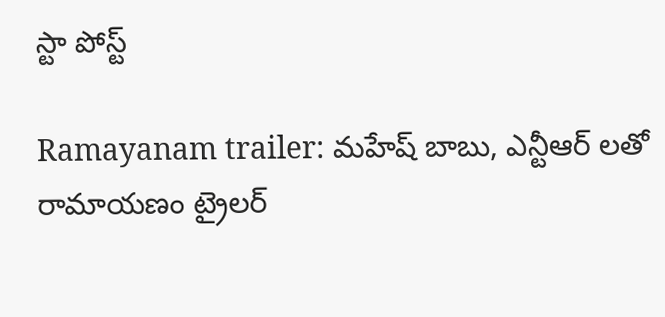స్టా పోస్ట్

Ramayanam trailer: మహేష్ బాబు, ఎన్టీఆర్ లతో రామాయణం ట్రైలర్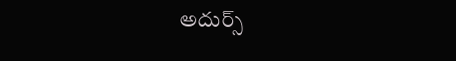అదుర్స్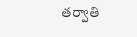తర్వాతి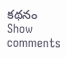కథనం
Show comments